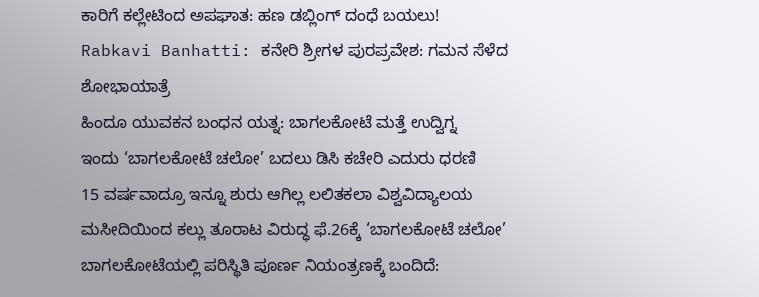ಕಾರಿಗೆ ಕಲ್ಲೇಟಿಂದ ಅಪಘಾತ: ಹಣ ಡಬ್ಲಿಂಗ್ ದಂಧೆ ಬಯಲು!
Rabkavi Banhatti: ಕನೇರಿ ಶ್ರೀಗಳ ಪುರಪ್ರವೇಶ: ಗಮನ ಸೆಳೆದ ಶೋಭಾಯಾತ್ರೆ
ಹಿಂದೂ ಯುವಕನ ಬಂಧನ ಯತ್ನ: ಬಾಗಲಕೋಟೆ ಮತ್ತೆ ಉದ್ವಿಗ್ನ
ಇಂದು ‘ಬಾಗಲಕೋಟೆ ಚಲೋ’ ಬದಲು ಡಿಸಿ ಕಚೇರಿ ಎದುರು ಧರಣಿ
15 ವರ್ಷವಾದ್ರೂ ಇನ್ನೂ ಶುರು ಆಗಿಲ್ಲ ಲಲಿತಕಲಾ ವಿಶ್ವವಿದ್ಯಾಲಯ
ಮಸೀದಿಯಿಂದ ಕಲ್ಲು ತೂರಾಟ ವಿರುದ್ಧ ಫೆ.26ಕ್ಕೆ ‘ಬಾಗಲಕೋಟೆ ಚಲೋ’
ಬಾಗಲಕೋಟೆಯಲ್ಲಿ ಪರಿಸ್ಥಿತಿ ಪೂರ್ಣ ನಿಯಂತ್ರಣಕ್ಕೆ ಬಂದಿದೆ: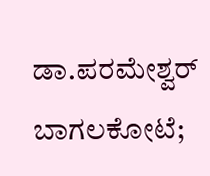ಡಾ.ಪರಮೇಶ್ವರ್
ಬಾಗಲಕೋಟೆ;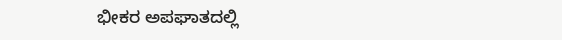ಭೀಕರ ಅಪಘಾತದಲ್ಲಿ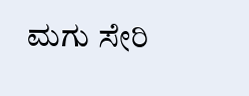ಮಗು ಸೇರಿ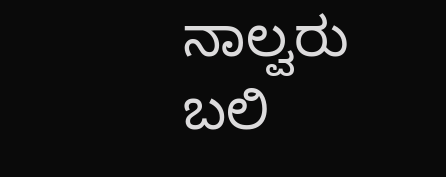ನಾಲ್ವರು ಬಲಿ